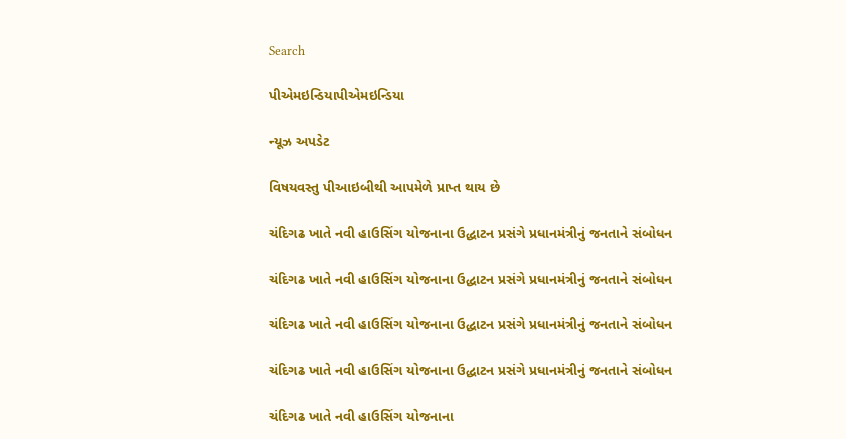Search

પીએમઇન્ડિયાપીએમઇન્ડિયા

ન્યૂઝ અપડેટ

વિષયવસ્તુ પીઆઇબીથી આપમેળે પ્રાપ્ત થાય છે

ચંદિગઢ ખાતે નવી હાઉસિંગ યોજનાના ઉદ્ધાટન પ્રસંગે પ્રધાનમંત્રીનું જનતાને સંબોધન

ચંદિગઢ ખાતે નવી હાઉસિંગ યોજનાના ઉદ્ધાટન પ્રસંગે પ્રધાનમંત્રીનું જનતાને સંબોધન

ચંદિગઢ ખાતે નવી હાઉસિંગ યોજનાના ઉદ્ધાટન પ્રસંગે પ્રધાનમંત્રીનું જનતાને સંબોધન

ચંદિગઢ ખાતે નવી હાઉસિંગ યોજનાના ઉદ્ધાટન પ્રસંગે પ્રધાનમંત્રીનું જનતાને સંબોધન

ચંદિગઢ ખાતે નવી હાઉસિંગ યોજનાના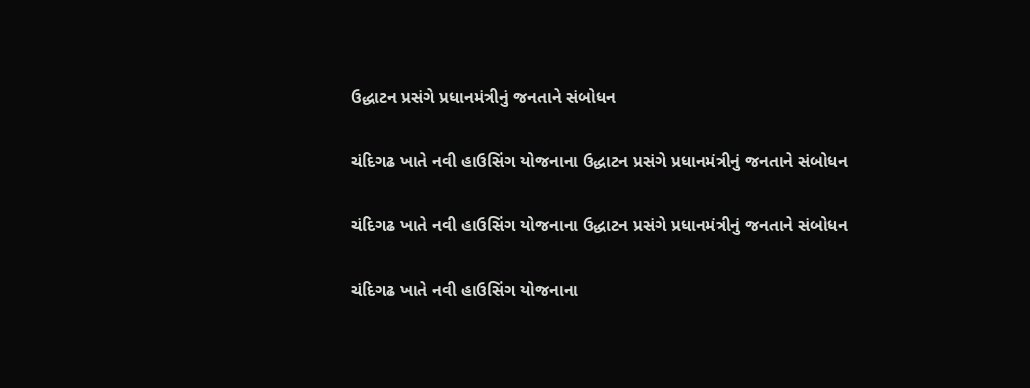ઉદ્ધાટન પ્રસંગે પ્રધાનમંત્રીનું જનતાને સંબોધન

ચંદિગઢ ખાતે નવી હાઉસિંગ યોજનાના ઉદ્ધાટન પ્રસંગે પ્રધાનમંત્રીનું જનતાને સંબોધન

ચંદિગઢ ખાતે નવી હાઉસિંગ યોજનાના ઉદ્ધાટન પ્રસંગે પ્રધાનમંત્રીનું જનતાને સંબોધન

ચંદિગઢ ખાતે નવી હાઉસિંગ યોજનાના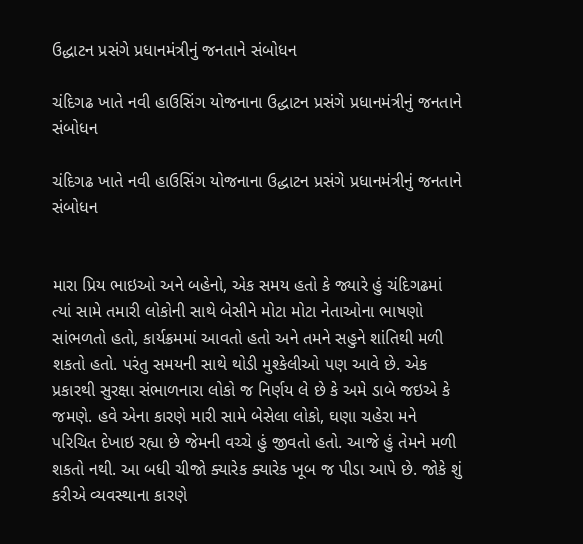ઉદ્ધાટન પ્રસંગે પ્રધાનમંત્રીનું જનતાને સંબોધન

ચંદિગઢ ખાતે નવી હાઉસિંગ યોજનાના ઉદ્ધાટન પ્રસંગે પ્રધાનમંત્રીનું જનતાને સંબોધન

ચંદિગઢ ખાતે નવી હાઉસિંગ યોજનાના ઉદ્ધાટન પ્રસંગે પ્રધાનમંત્રીનું જનતાને સંબોધન


મારા પ્રિય ભાઇઓ અને બહેનો, એક સમય હતો કે જ્યારે હું ચંદિગઢમાં ત્યાં સામે તમારી લોકોની સાથે બેસીને મોટા મોટા નેતાઓના ભાષણો સાંભળતો હતો, કાર્યક્રમમાં આવતો હતો અને તમને સહુને શાંતિથી મળી શકતો હતો. પરંતુ સમયની સાથે થોડી મુશ્કેલીઓ પણ આવે છે. એક પ્રકારથી સુરક્ષા સંભાળનારા લોકો જ નિર્ણય લે છે કે અમે ડાબે જઇએ કે જમણે. હવે એના કારણે મારી સામે બેસેલા લોકો, ઘણા ચહેરા મને પરિચિત દેખાઇ રહ્યા છે જેમની વચ્ચે હું જીવતો હતો. આજે હું તેમને મળી શકતો નથી. આ બધી ચીજો ક્યારેક ક્યારેક ખૂબ જ પીડા આપે છે. જોકે શું કરીએ વ્યવસ્થાના કારણે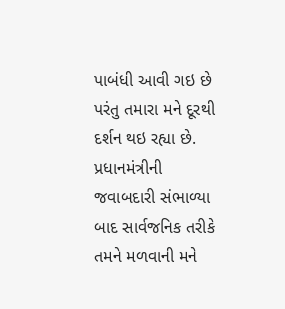પાબંધી આવી ગઇ છે પરંતુ તમારા મને દૂરથી દર્શન થઇ રહ્યા છે. પ્રધાનમંત્રીની જવાબદારી સંભાળ્યા બાદ સાર્વજનિક તરીકે તમને મળવાની મને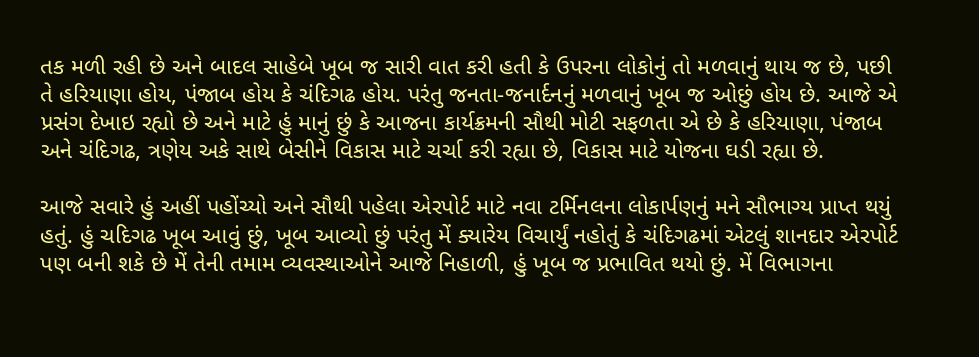તક મળી રહી છે અને બાદલ સાહેબે ખૂબ જ સારી વાત કરી હતી કે ઉપરના લોકોનું તો મળવાનું થાય જ છે, પછી તે હરિયાણા હોય, પંજાબ હોય કે ચંદિગઢ હોય. પરંતુ જનતા-જનાર્દનનું મળવાનું ખૂબ જ ઓછું હોય છે. આજે એ પ્રસંગ દેખાઇ રહ્યો છે અને માટે હું માનું છું કે આજના કાર્યક્રમની સૌથી મોટી સફળતા એ છે કે હરિયાણા, પંજાબ અને ચંદિગઢ, ત્રણેય અકે સાથે બેસીને વિકાસ માટે ચર્ચા કરી રહ્યા છે, વિકાસ માટે યોજના ઘડી રહ્યા છે.

આજે સવારે હું અહીં પહોંચ્યો અને સૌથી પહેલા એરપોર્ટ માટે નવા ટર્મિનલના લોકાર્પણનું મને સૌભાગ્ય પ્રાપ્ત થયું હતું. હું ચદિગઢ ખૂબ આવું છું, ખૂબ આવ્યો છું પરંતુ મેં ક્યારેય વિચાર્યું નહોતું કે ચંદિગઢમાં એટલું શાનદાર એરપોર્ટ પણ બની શકે છે મેં તેની તમામ વ્યવસ્થાઓને આજે નિહાળી, હું ખૂબ જ પ્રભાવિત થયો છું. મેં વિભાગના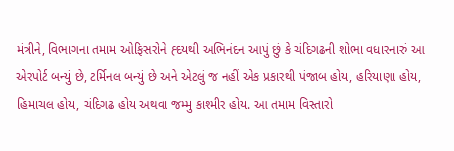મંત્રીને, વિભાગના તમામ ઓફિસરોને હ્દયથી અભિનંદન આપું છું કે ચંદિગઢની શોભા વધારનારું આ એરપોર્ટ બન્યું છે, ટર્મિનલ બન્યું છે અને એટલું જ નહીં એક પ્રકારથી પંજાબ હોય, હરિયાણા હોય, હિમાચલ હોય, ચંદિગઢ હોય અથવા જમ્મુ કાશ્મીર હોય. આ તમામ વિસ્તારો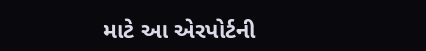માટે આ એરપોર્ટની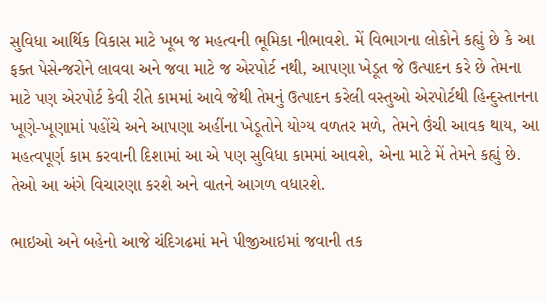સુવિધા આર્થિક વિકાસ માટે ખૂબ જ મહત્વની ભૂમિકા નીભાવશે. મેં વિભાગના લોકોને કહ્યું છે કે આ ફક્ત પેસેન્જરોને લાવવા અને જવા માટે જ એરપોર્ટ નથી, આપણા ખેડૂત જે ઉત્પાદન કરે છે તેમના માટે પણ એરપોર્ટ કેવી રીતે કામમાં આવે જેથી તેમનું ઉત્પાદન કરેલી વસ્તુઓ એરપોર્ટથી હિન્દુસ્તાનના ખૂણે-ખૂણામાં પહોંચે અને આપણા અહીંના ખેડૂતોને યોગ્ય વળતર મળે, તેમને ઉંચી આવક થાય, આ મહત્વપૂર્ણ કામ કરવાની દિશામાં આ એ પણ સુવિધા કામમાં આવશે, એના માટે મેં તેમને કહ્યું છે. તેઓ આ અંગે વિચારણા કરશે અને વાતને આગળ વધારશે.

ભાઇઓ અને બહેનો આજે ચંદિગઢમાં મને પીજીઆઇમાં જવાની તક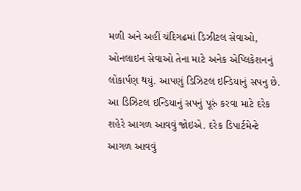મળી અને અહીં ચંદિગઢમાં ડિઝીટલ સેવાઓ, ઓનલાઇન સેવાઓ તેના માટે અનેક એપ્લિકેશનનું લોકાર્પણ થયું. આપણું ડિઝિટલ ઇન્ડિયાનું સપનુ છે. આ ડિઝિટલ ઇન્ડિયાનું સપનું પૂરું કરવા માટે દરેક શહેરે આગળ આવવું જોઇએ. દરેક ડિપાર્ટમેન્ટે આગળ આવવું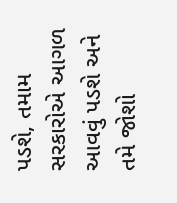પડશે, તમામ સરકારોએ આગળ આવવું પડશે અને તમે જોશો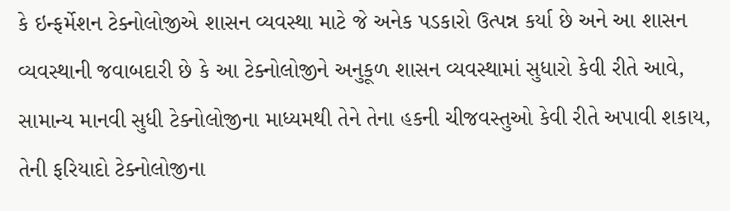કે ઇન્ફર્મેશન ટેક્નોલોજીએ શાસન વ્યવસ્થા માટે જે અનેક પડકારો ઉત્પન્ન કર્યા છે અને આ શાસન વ્યવસ્થાની જવાબદારી છે કે આ ટેક્નોલોજીને અનુકૂળ શાસન વ્યવસ્થામાં સુધારો કેવી રીતે આવે, સામાન્ય માનવી સુધી ટેક્નોલોજીના માધ્યમથી તેને તેના હકની ચીજવસ્તુઓ કેવી રીતે અપાવી શકાય, તેની ફરિયાદો ટેક્નોલોજીના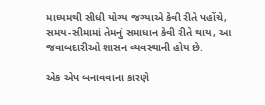માધ્યમથી સીધી યોગ્ય જગ્યાએ કેવી રીતે પહોંચે, સમય-સીમામાં તેમનું સમાધાન કેવી રીતે થાય, આ જવાબદારીઓ શાસન વ્યવસ્થાની હોય છે.

એક એપ બનાવવાના કારણે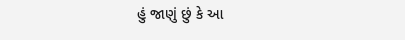હું જાણું છું કે આ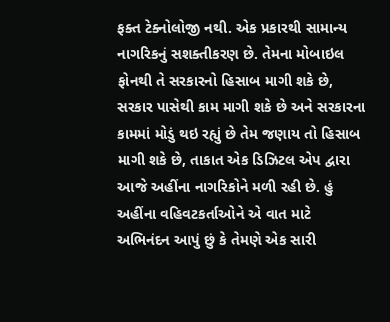ફક્ત ટેક્નોલોજી નથી. એક પ્રકારથી સામાન્ય નાગરિકનું સશક્તીકરણ છે. તેમના મોબાઇલ ફોનથી તે સરકારનો હિસાબ માગી શકે છે, સરકાર પાસેથી કામ માગી શકે છે અને સરકારના કામમાં મોડું થઇ રહ્યું છે તેમ જણાય તો હિસાબ માગી શકે છે, તાકાત એક ડિઝિટલ એપ દ્વારા આજે અહીંના નાગરિકોને મળી રહી છે. હું અહીંના વહિવટકર્તાઓને એ વાત માટે અભિનંદન આપું છું કે તેમણે એક સારી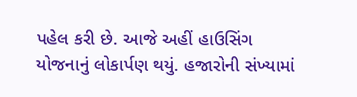પહેલ કરી છે. આજે અહીં હાઉસિંગ યોજનાનું લોકાર્પણ થયું. હજારોની સંખ્યામાં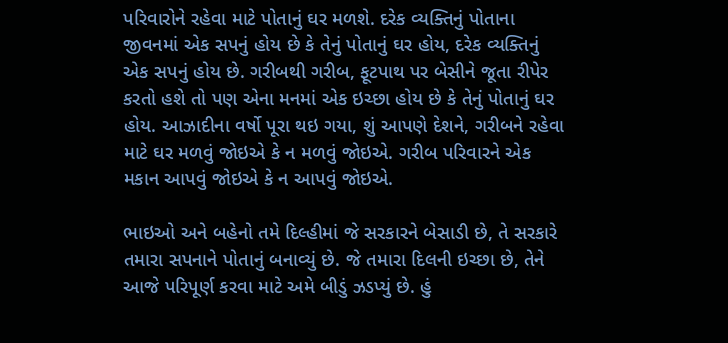પરિવારોને રહેવા માટે પોતાનું ઘર મળશે. દરેક વ્યક્તિનું પોતાના જીવનમાં એક સપનું હોય છે કે તેનું પોતાનું ઘર હોય, દરેક વ્યક્તિનું એક સપનું હોય છે. ગરીબથી ગરીબ, ફૂટપાથ પર બેસીને જૂતા રીપેર કરતો હશે તો પણ એના મનમાં એક ઇચ્છા હોય છે કે તેનું પોતાનું ઘર હોય. આઝાદીના વર્ષો પૂરા થઇ ગયા, શું આપણે દેશને, ગરીબને રહેવા માટે ઘર મળવું જોઇએ કે ન મળવું જોઇએ. ગરીબ પરિવારને એક મકાન આપવું જોઇએ કે ન આપવું જોઇએ.

ભાઇઓ અને બહેનો તમે દિલ્હીમાં જે સરકારને બેસાડી છે, તે સરકારે તમારા સપનાને પોતાનું બનાવ્યું છે. જે તમારા દિલની ઇચ્છા છે, તેને આજે પરિપૂર્ણ કરવા માટે અમે બીડું ઝડપ્યું છે. હું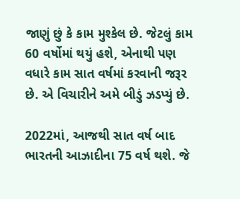જાણું છું કે કામ મુશ્કેલ છે. જેટલું કામ 60 વર્ષોમાં થયું હશે, એનાથી પણ વધારે કામ સાત વર્ષમાં કરવાની જરૂર છે. એ વિચારીને અમે બીડું ઝડપ્યું છે.

2022માં, આજથી સાત વર્ષ બાદ ભારતની આઝાદીના 75 વર્ષ થશે. જે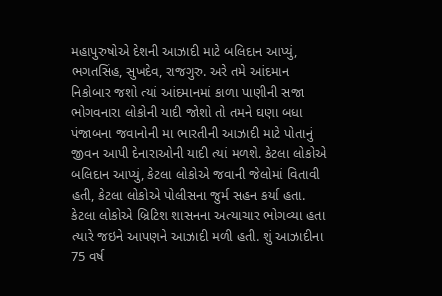મહાપુરુષોએ દેશની આઝાદી માટે બલિદાન આપ્યું, ભગતસિંહ, સુખદેવ, રાજગુરુ. અરે તમે આંદમાન નિકોબાર જશો ત્યાં આંદમાનમાં કાળા પાણીની સજા ભોગવનારા લોકોની યાદી જોશો તો તમને ઘણા બધા પંજાબના જવાનોની મા ભારતીની આઝાદી માટે પોતાનું જીવન આપી દેનારાઓની યાદી ત્યાં મળશે. કેટલા લોકોએ બલિદાન આપ્યું, કેટલા લોકોએ જવાની જેલોમાં વિતાવી હતી, કેટલા લોકોએ પોલીસના જુર્મ સહન કર્યા હતા. કેટલા લોકોએ બ્રિટિશ શાસનના અત્યાચાર ભોગવ્યા હતા ત્યારે જઇને આપણને આઝાદી મળી હતી. શું આઝાદીના 75 વર્ષ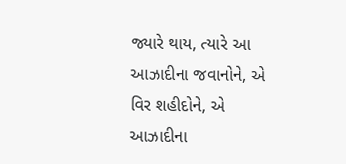જ્યારે થાય, ત્યારે આ આઝાદીના જવાનોને, એ વિર શહીદોને, એ આઝાદીના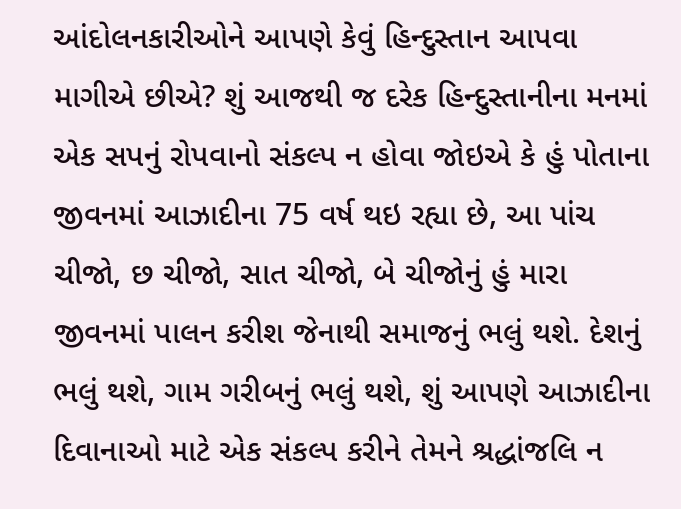આંદોલનકારીઓને આપણે કેવું હિન્દુસ્તાન આપવા માગીએ છીએ? શું આજથી જ દરેક હિન્દુસ્તાનીના મનમાં એક સપનું રોપવાનો સંકલ્પ ન હોવા જોઇએ કે હું પોતાના જીવનમાં આઝાદીના 75 વર્ષ થઇ રહ્યા છે, આ પાંચ ચીજો, છ ચીજો, સાત ચીજો, બે ચીજોનું હું મારા જીવનમાં પાલન કરીશ જેનાથી સમાજનું ભલું થશે. દેશનું ભલું થશે, ગામ ગરીબનું ભલું થશે, શું આપણે આઝાદીના દિવાનાઓ માટે એક સંકલ્પ કરીને તેમને શ્રદ્ધાંજલિ ન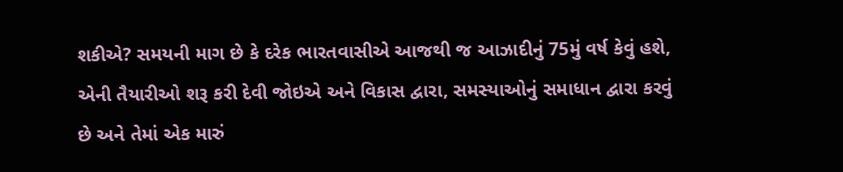શકીએ? સમયની માગ છે કે દરેક ભારતવાસીએ આજથી જ આઝાદીનું 75મું વર્ષ કેવું હશે, એની તૈયારીઓ શરૂ કરી દેવી જોઇએ અને વિકાસ દ્વારા, સમસ્યાઓનું સમાધાન દ્વારા કરવું છે અને તેમાં એક મારું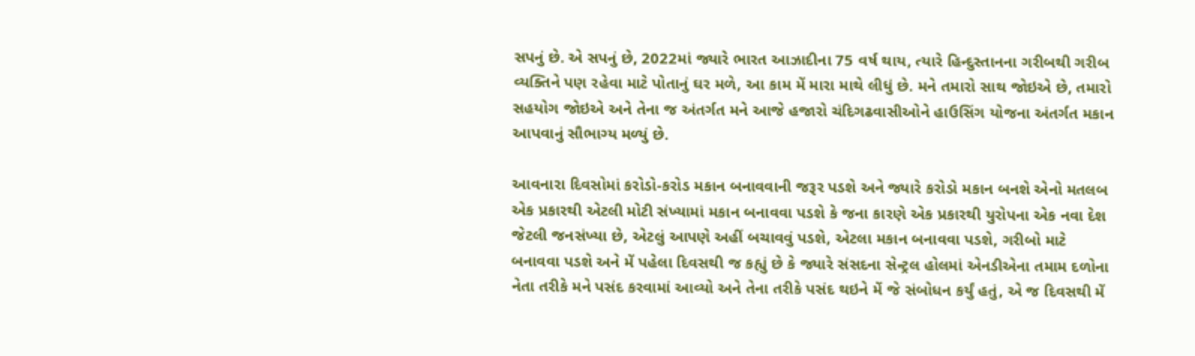સપનું છે. એ સપનું છે, 2022માં જ્યારે ભારત આઝાદીના 75 વર્ષ થાય, ત્યારે હિન્દુસ્તાનના ગરીબથી ગરીબ વ્યક્તિને પણ રહેવા માટે પોતાનું ઘર મળે, આ કામ મેં મારા માથે લીધું છે. મને તમારો સાથ જોઇએ છે, તમારો સહયોગ જોઇએ અને તેના જ અંતર્ગત મને આજે હજારો ચંદિગઢવાસીઓને હાઉસિંગ યોજના અંતર્ગત મકાન આપવાનું સૌભાગ્ય મળ્યું છે.

આવનારા દિવસોમાં કરોડો-કરોડ મકાન બનાવવાની જરૂર પડશે અને જ્યારે કરોડો મકાન બનશે એનો મતલબ એક પ્રકારથી એટલી મોટી સંખ્યામાં મકાન બનાવવા પડશે કે જના કારણે એક પ્રકારથી યુરોપના એક નવા દેશ જેટલી જનસંખ્યા છે, એટલું આપણે અહીં બચાવવું પડશે, એટલા મકાન બનાવવા પડશે, ગરીબો માટે બનાવવા પડશે અને મેં પહેલા દિવસથી જ કહ્યું છે કે જ્યારે સંસદના સેન્ટ્રલ હોલમાં એનડીએના તમામ દળોના નેતા તરીકે મને પસંદ કરવામાં આવ્યો અને તેના તરીકે પસંદ થઇને મેં જે સંબોધન કર્યું હતું, એ જ દિવસથી મેં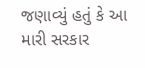જણાવ્યું હતું કે આ મારી સરકાર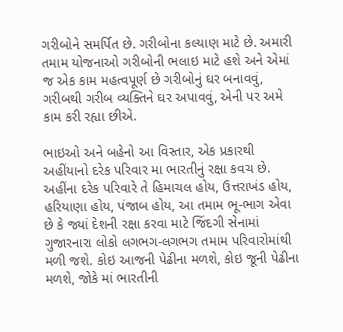ગરીબોને સમર્પિત છે. ગરીબોના કલ્યાણ માટે છે. અમારી તમામ યોજનાઓ ગરીબોની ભલાઇ માટે હશે અને એમાં જ એક કામ મહત્વપૂર્ણ છે ગરીબોનું ઘર બનાવવું, ગરીબથી ગરીબ વ્યક્તિને ઘર અપાવવું, એની પર અમે કામ કરી રહ્યા છીએ.

ભાઇઓ અને બહેનો આ વિસ્તાર, એક પ્રકારથી અહીંયાનો દરેક પરિવાર મા ભારતીનું રક્ષા કવચ છે. અહીંના દરેક પરિવારે તે હિમાચલ હોય, ઉત્તરાખંડ હોય, હરિયાણા હોય, પંજાબ હોય, આ તમામ ભૂ-ભાગ એવા છે કે જ્યાં દેશની રક્ષા કરવા માટે જિંદગી સેનામાં ગુજારનારા લોકો લગભગ-લગભગ તમામ પરિવારોમાંથી મળી જશે. કોઇ આજની પેઢીના મળશે, કોઇ જૂની પેઢીના મળશે, જોકે માં ભારતીની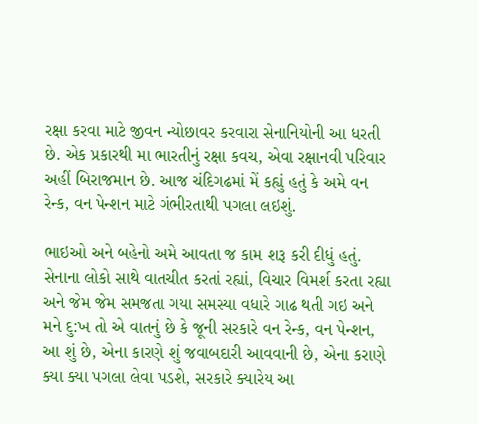રક્ષા કરવા માટે જીવન ન્યોછાવર કરવારા સેનાનિયોની આ ધરતી છે. એક પ્રકારથી મા ભારતીનું રક્ષા કવચ, એવા રક્ષાનવી પરિવાર અહીં બિરાજમાન છે. આજ ચંદિગઢમાં મેં કહ્યું હતું કે અમે વન રેન્ક, વન પેન્શન માટે ગંભીરતાથી પગલા લઇશું.

ભાઇઓ અને બહેનો અમે આવતા જ કામ શરૂ કરી દીધું હતું. સેનાના લોકો સાથે વાતચીત કરતાં રહ્યાં, વિચાર વિમર્શ કરતા રહ્યા અને જેમ જેમ સમજતા ગયા સમસ્યા વધારે ગાઢ થતી ગઇ અને મને દુ:ખ તો એ વાતનું છે કે જૂની સરકારે વન રેન્ક, વન પેન્શન, આ શું છે, એના કારણે શું જવાબદારી આવવાની છે, એના કરાણે ક્યા ક્યા પગલા લેવા પડશે, સરકારે ક્યારેય આ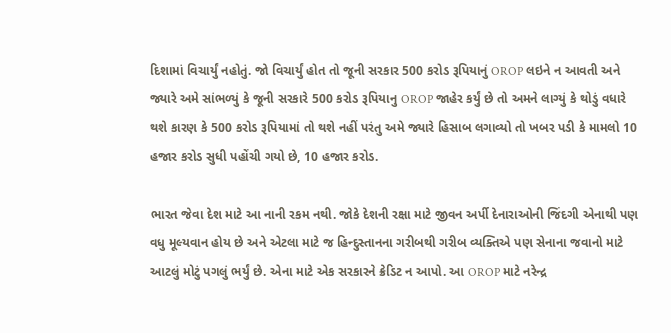દિશામાં વિચાર્યું નહોતું. જો વિચાર્યું હોત તો જૂની સરકાર 500 કરોડ રૂપિયાનું OROP લઇને ન આવતી અને જ્યારે અમે સાંભ‌ળ્યું કે જૂની સરકારે 500 કરોડ રૂપિયાનુ OROP જાહેર કર્યું છે તો અમને લાગ્યું કે થોડું વધારે થશે કારણ કે 500 કરોડ રૂપિયામાં તો થશે નહીં પરંતુ અમે જ્યારે હિસાબ લગાવ્યો તો ખબર પડી કે મામલો 10 હજાર કરોડ સુધી પહોંચી ગયો છે, 10 હજાર કરોડ.

ભારત જેવા દેશ માટે આ નાની રકમ નથી. જોકે દેશની રક્ષા માટે જીવન અર્પી દેનારાઓની જિંદગી એનાથી પણ વધુ મૂલ્યવાન હોય છે અને એટલા માટે જ હિન્દુસ્તાનના ગરીબથી ગરીબ વ્યક્તિએ પણ સેનાના જવાનો માટે આટલું મોટું પગલું ભર્યું છે. એના માટે એક સરકારને ક્રેડિટ ન આપો. આ OROP માટે નરેન્દ્ર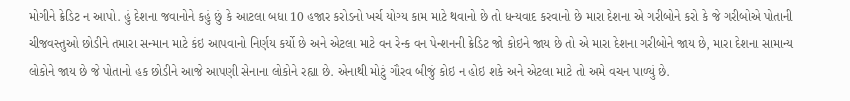મોગીને ક્રેડિટ ન આપો. હું દેશના જવાનોને કહું છું કે આટલા બધા 10 હજાર કરોડનો ખર્ચ યોગ્ય કામ માટે થવાનો છે તો ધન્યવાદ કરવાનો છે મારા દેશના એ ગરીબોને કરો કે જે ગરીબોએ પોતાની ચીજવસ્તુઓ છોડીને તમારા સન્માન માટે કંઇ આપવાનો નિર્ણય કર્યો છે અને એટલા માટે વન રેન્ક વન પેન્શનની ક્રેડિટ જો કોઇને જાય છે તો એ મારા દેશના ગરીબોને જાય છે, મારા દેશના સામાન્ય લોકોને જાય છે જે પોતાનો હક છોડીને આજે આપણી સેનાના લોકોને રહ્યા છે. એનાથી મોટું ગૌરવ બીજું કોઇ ન હોઇ શકે અને એટલા માટે તો અમે વચન પાળ્યું છે.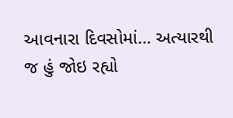આવનારા દિવસોમાં… અત્યારથી જ હું જોઇ રહ્યો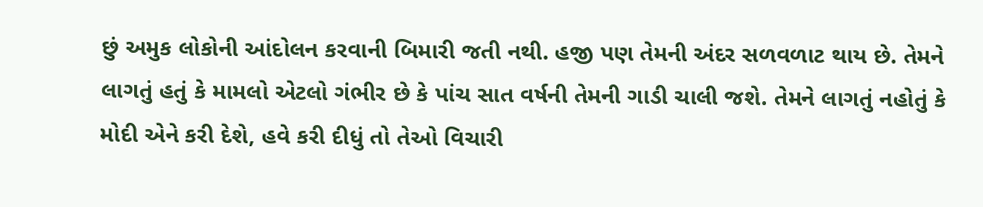છું અમુક લોકોની આંદોલન કરવાની બિમારી જતી નથી. હજી પણ તેમની અંદર સળવળાટ થાય છે. તેમને લાગતું હતું કે મામલો એટલો ગંભીર છે કે પાંચ સાત વર્ષની તેમની ગાડી ચાલી જશે. તેમને લાગતું નહોતું કે મોદી એને કરી દેશે, હવે કરી દીધું તો તેઓ વિચારી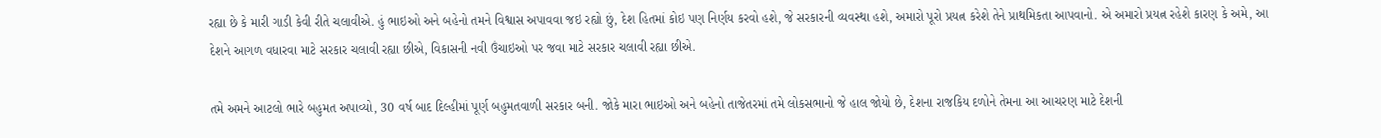રહ્યા છે કે મારી ગાડી કેવી રીતે ચલાવીએ. હું ભાઇઓ અને બહેનો તમને વિશ્વાસ અપાવવા જઇ રહ્યો છું, દેશ હિતમાં કોઇ પણ નિર્ણય કરવો હશે, જે સરકારની વ્યવસ્થા હશે, અમારો પૂરો પ્રયત્ન કરેશે તેને પ્રાથમિકતા આપવાનો. એ અમારો પ્રયત્ન રહેશે કારણ કે અમે, આ દેશને આગળ વધારવા માટે સરકાર ચલાવી રહ્યા છીએ, વિકાસની નવી ઉંચાઇઓ પર જવા માટે સરકાર ચલાવી રહ્યા છીએ.

તમે અમને આટલો ભારે બહુમત અપાવ્યો, 30 વર્ષ બાદ દિલ્હીમાં પૂર્ણ બહુમતવાળી સરકાર બની. જોકે મારા ભાઇઓ અને બહેનો તાજેતરમાં તમે લોકસભાનો જે હાલ જોયો છે, દેશના રાજકિય દળોને તેમના આ આચરણ માટે દેશની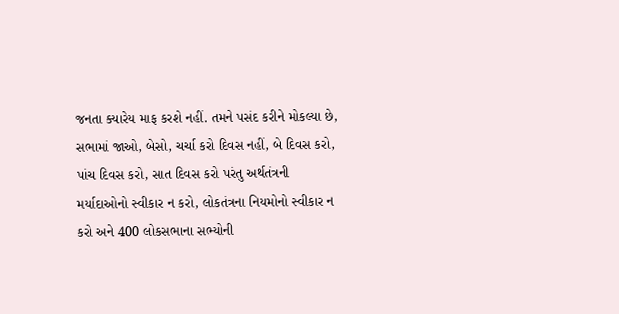જનતા ક્યારેય માફ કરશે નહીં. તમને પસંદ કરીને મોકલ્યા છે, સભામાં જાઓ, બેસો, ચર્ચા કરો દિવસ નહીં, બે દિવસ કરો, પાંચ દિવસ કરો, સાત દિવસ કરો પરંતુ અર્થતંત્રની મર્યાદાઓનો સ્વીકાર ન કરો, લોકતંત્રના નિયમોનો સ્વીકાર ન કરો અને 400 લોકસભાના સભ્યોની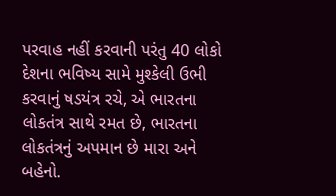પરવાહ નહીં કરવાની પરંતુ 40 લોકો દેશના ભવિષ્ય સામે મુશ્કેલી ઉભી કરવાનું ષડયંત્ર રચે, એ ભારતના લોકતંત્ર સાથે રમત છે, ભારતના લોકતંત્રનું અપમાન છે મારા અને બહેનો.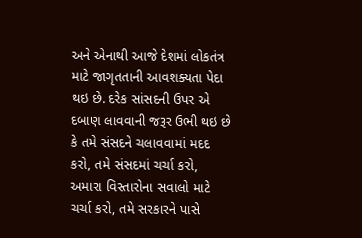અને એનાથી આજે દેશમાં લોકતંત્ર માટે જાગૃતતાની આવશક્યતા પેદા થઇ છે. દરેક સાંસદની ઉપર એ દબાણ લાવવાની જરૂર ઉભી થઇ છે કે તમે સંસદને ચલાવવામાં મદદ કરો, તમે સંસદમાં ચર્ચા કરો, અમારા વિસ્તારોના સવાલો માટે ચર્ચા કરો, તમે સરકારને પાસે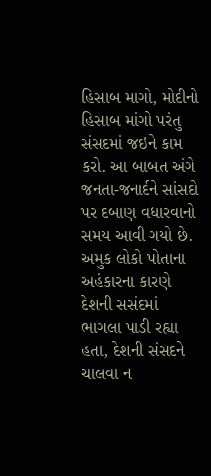હિસાબ માગો, મોદીનો હિસાબ માંગો પરંતુ સંસદમાં જઇને કામ કરો. આ બાબત અંગે જનતા-જનાર્દને સાંસદો પર દબાણ વધારવાનો સમય આવી ગયો છે. અમુક લોકો પોતાના અહંકારના કારણે દેશની સસંદમાં ભાગલા પાડી રહ્યા હતા, દેશની સંસદને ચાલવા ન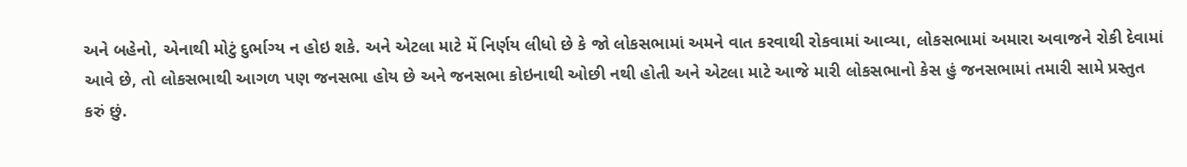અને બહેનો, એનાથી મોટું દુર્ભાગ્ય ન હોઇ શકે. અને એટલા માટે મેં નિર્ણય લીધો છે કે જો લોકસભામાં અમને વાત કરવાથી રોકવામાં આવ્યા, લોકસભામાં અમારા અવાજને રોકી દેવામાં આવે છે, તો લોકસભાથી આગળ પણ જનસભા હોય છે અને જનસભા કોઇનાથી ઓછી નથી હોતી અને એટલા માટે આજે મારી લોકસભાનો કેસ હું જનસભામાં તમારી સામે પ્રસ્તુત કરું છું.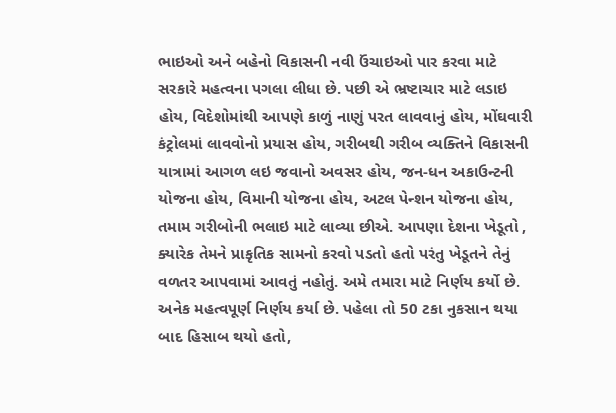ભાઇઓ અને બહેનો વિકાસની નવી ઉંચાઇઓ પાર કરવા માટે સરકારે મહત્વના પગલા લીધા છે. પછી એ ભ્રષ્ટાચાર માટે લડાઇ હોય, વિદેશોમાંથી આપણે કાળું નાણું પરત લાવવાનું હોય, મોંઘવારી કંટ્રોલમાં લાવવોનો પ્રયાસ હોય, ગરીબથી ગરીબ વ્યક્તિને વિકાસની યાત્રામાં આગળ લઇ જવાનો અવસર હોય, જન-ધન અકાઉન્ટની યોજના હોય, વિમાની યોજના હોય, અટલ પેન્શન યોજના હોય, તમામ ગરીબોની ભલાઇ માટે લાવ્યા છીએ. આપણા દેશના ખેડૂતો , ક્યારેક તેમને પ્રાકૃતિક સામનો કરવો પડતો હતો પરંતુ ખેડૂતને તેનું વળતર આપવામાં આવતું નહોતું. અમે તમારા માટે નિર્ણય કર્યો છે. અનેક મહત્વપૂર્ણ નિર્ણય કર્યા છે. પહેલા તો 50 ટકા નુકસાન થયા બાદ હિસાબ થયો હતો,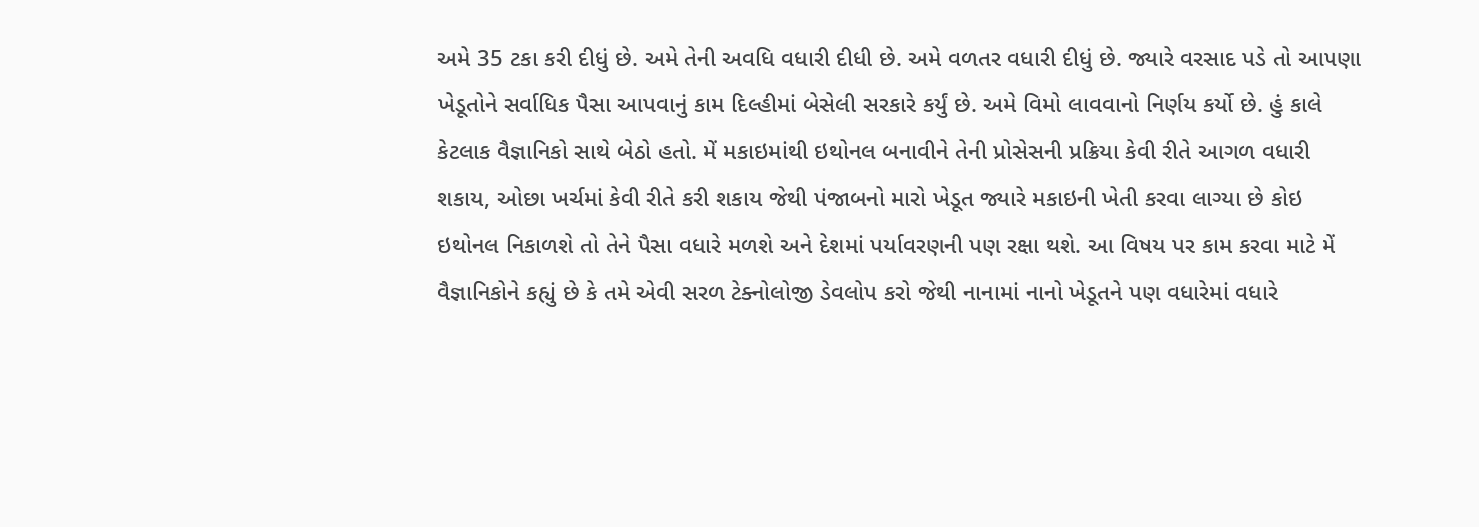અમે 35 ટકા કરી દીધું છે. અમે તેની અવધિ વધારી દીધી છે. અમે વળતર વધારી દીધું છે. જ્યારે વરસાદ પડે તો આપણા ખેડૂતોને સર્વાધિક પૈસા આપવાનું કામ દિલ્હીમાં બેસેલી સરકારે કર્યું છે. અમે વિમો લાવવાનો નિર્ણય કર્યો છે. હું કાલે કેટલાક વૈજ્ઞાનિકો સાથે બેઠો હતો. મેં મકાઇમાંથી ઇથોનલ બનાવીને તેની પ્રોસેસની પ્રક્રિયા કેવી રીતે આગળ વધારી શકાય, ઓછા ખર્ચમાં કેવી રીતે કરી શકાય જેથી પંજાબનો મારો ખેડૂત જ્યારે મકાઇની ખેતી કરવા લાગ્યા છે કોઇ ઇથોનલ નિકાળશે તો તેને પૈસા વધારે મળશે અને દેશમાં પર્યાવરણની પણ રક્ષા થશે. આ વિષય પર કામ કરવા માટે મેં વૈજ્ઞાનિકોને કહ્યું છે કે તમે એવી સરળ ટેક્નોલોજી ડેવલોપ કરો જેથી નાનામાં નાનો ખેડૂતને પણ વધારેમાં વધારે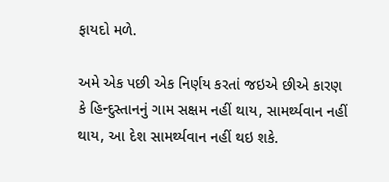ફાયદો મળે.

અમે એક પછી એક નિર્ણય કરતાં જઇએ છીએ કારણ કે હિન્દુસ્તાનનું ગામ સક્ષમ નહીં થાય, સામર્થ્યવાન નહીં થાય, આ દેશ સામર્થ્યવાન નહીં થઇ શકે.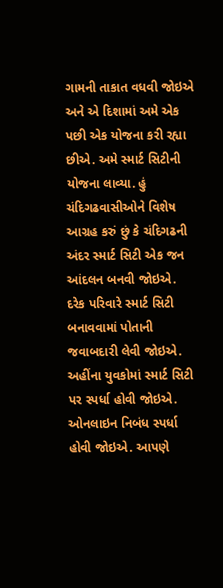ગામની તાકાત વધવી જોઇએ અને એ દિશામાં અમે એક પછી એક યોજના કરી રહ્યા છીએ. અમે સ્માર્ટ સિટીની યોજના લાવ્યા. હું ચંદિગઢવાસીઓને વિશેષ આગ્રહ કરું છું કે ચંદિગઢની અંદર સ્માર્ટ સિટી એક જન આંદલન બનવી જોઇએ. દરેક પરિવારે સ્માર્ટ સિટી બનાવવામાં પોતાની જવાબદારી લેવી જોઇએ. અહીંના યુવકોમાં સ્માર્ટ સિટી પર સ્પર્ધા હોવી જોઇએ. ઓનલાઇન નિબંધ સ્પર્ધા હોવી જોઇએ. આપણે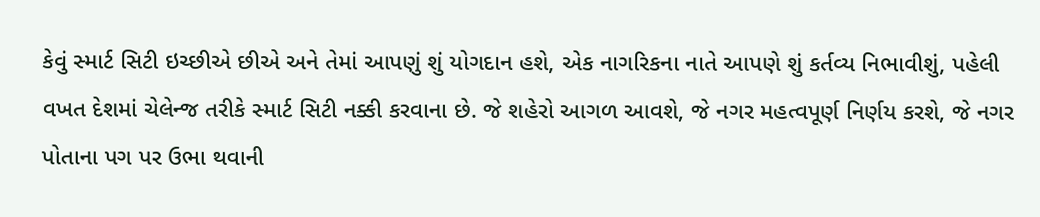કેવું સ્માર્ટ સિટી ઇચ્છીએ છીએ અને તેમાં આપણું શું યોગદાન હશે, એક નાગરિકના નાતે આપણે શું કર્તવ્ય નિભાવીશું, પહેલી વખત દેશમાં ચેલેન્જ તરીકે સ્માર્ટ સિટી નક્કી કરવાના છે. જે શહેરો આગળ આવશે, જે નગર મહત્વપૂર્ણ નિર્ણય કરશે, જે નગર પોતાના પગ પર ઉભા થવાની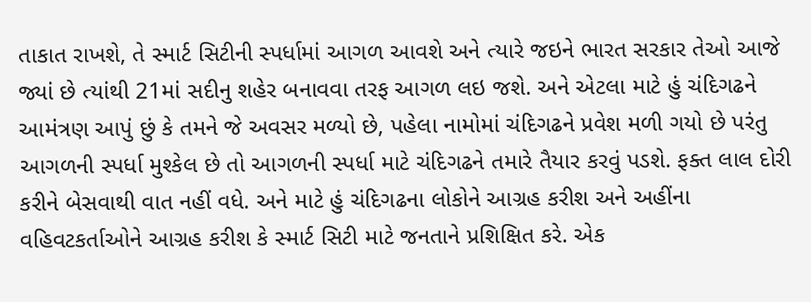તાકાત રાખશે, તે સ્માર્ટ સિટીની સ્પર્ધામાં આગળ આવશે અને ત્યારે જઇને ભારત સરકાર તેઓ આજે જ્યાં છે ત્યાંથી 21માં સદીનુ શહેર બનાવવા તરફ આગળ લઇ જશે. અને એટલા માટે હું ચંદિગઢને આમંત્રણ આપું છું કે તમને જે અવસર મળ્યો છે, પહેલા નામોમાં ચંદિગઢને પ્રવેશ મળી ગયો છે પરંતુ આગળની સ્પર્ધા મુશ્કેલ છે તો આગળની સ્પર્ધા માટે ચંદિગઢને તમારે તૈયાર કરવું પડશે. ફક્ત લાલ દોરી કરીને બેસવાથી વાત નહીં વધે. અને માટે હું ચંદિગઢના લોકોને આગ્રહ કરીશ અને અહીંના વહિવટકર્તાઓને આગ્રહ કરીશ કે સ્માર્ટ સિટી માટે જનતાને પ્રશિક્ષિત કરે. એક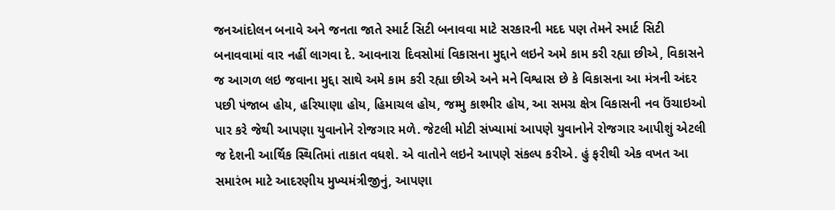જનઆંદોલન બનાવે અને જનતા જાતે સ્માર્ટ સિટી બનાવવા માટે સરકારની મદદ પણ તેમને સ્માર્ટ સિટી બનાવવામાં વાર નહીં લાગવા દે. આવનારા દિવસોમાં વિકાસના મુદ્દાને લઇને અમે કામ કરી રહ્યા છીએ, વિકાસને જ આગળ લઇ જવાના મુદ્દા સાથે અમે કામ કરી રહ્યા છીએ અને મને વિશ્વાસ છે કે વિકાસના આ મંત્રની અંદર પછી પંજાબ હોય, હરિયાણા હોય, હિમાચલ હોય, જમ્મુ કાશ્મીર હોય, આ સમગ્ર ક્ષેત્ર વિકાસની નવ ઉંચાઇઓ પાર કરે જેથી આપણા યુવાનોને રોજગાર મળે. જેટલી મોટી સંખ્યામાં આપણે યુવાનોને રોજગાર આપીશું એટલી જ દેશની આર્થિક સ્થિતિમાં તાકાત વધશે. એ વાતોને લઇને આપણે સંકલ્પ કરીએ. હું ફરીથી એક વખત આ સમારંભ માટે આદરણીય મુખ્યમંત્રીજીનું, આપણા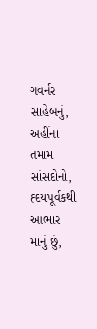ગવર્નર સાહેબનું, અહીંના તમામ સાંસદોનો, હ્દયપૂર્વકથી આભાર માનું છું,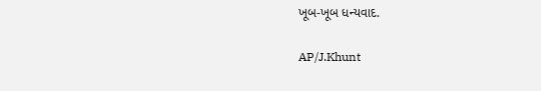ખૂબ-ખૂબ ધન્યવાદ.

AP/J.Khunt